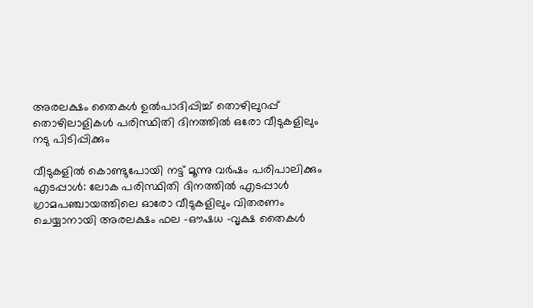അരലക്ഷം തൈകൾ ഉൽപാദിപ്പിച്ച് തൊഴിലുറപ്പ് തൊഴിലാളികൾ പരിസ്ഥിതി ദിനത്തിൽ ഒരോ വീടുകളിലും നടു പിടിപ്പിക്കും

വീടുകളിൽ കൊണ്ടുപോയി നട്ട് മൂന്നു വർഷം പരിപാലിക്കും എടപ്പാൾ: ലോക പരിസ്ഥിതി ദിനത്തിൽ എടപ്പാൾ ഗ്രാമപഞ്ചായത്തിലെ ഓരോ വീടുകളിലും വിതരണം ചെയ്യാനായി അരലക്ഷം ഫല -ഔഷധ -വൃക്ഷ തൈകൾ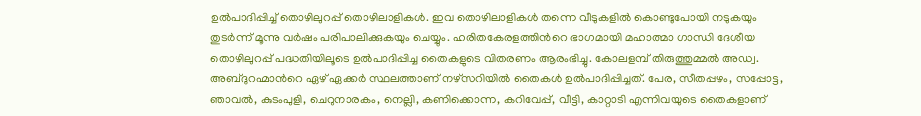ഉൽപാദിപ്പിച്ച് തൊഴിലുറപ്പ് തൊഴിലാളികൾ. ഇവ തൊഴിലാളികൾ തന്നെ വീടുകളിൽ കൊണ്ടുപോയി നടുകയും തുടർന്ന് മൂന്നു വർഷം പരിപാലിക്കുകയും ചെയ്യും. ഹരിതകേരളത്തിന്‍റെ ഭാഗമായി മഹാത്മാ ഗാന്ധി ദേശീയ തൊഴിലുറപ്പ് പദ്ധതിയിലൂടെ ഉൽപാദിപ്പിച്ച തൈകളുടെ വിതരണം ആരംഭിച്ചു. കോലളമ്പ് തിരുത്തുമ്മൽ അഡ്വ. അബ്ദുറഹ്മാന്‍റെ ഏഴ് ഏക്കർ സ്ഥലത്താണ് നഴ്സറിയിൽ തൈകൾ ഉൽപാദിപ്പിച്ചത്. പേര, സീതപ്പഴം, സപ്പോട്ട, ഞാവൽ, കുടംപുളി, ചെറുനാരകം, നെല്ലി, കണിക്കൊന്ന, കറിവേപ്പ്, വീട്ടി, കാറ്റാടി എന്നിവയുടെ തൈകളാണ്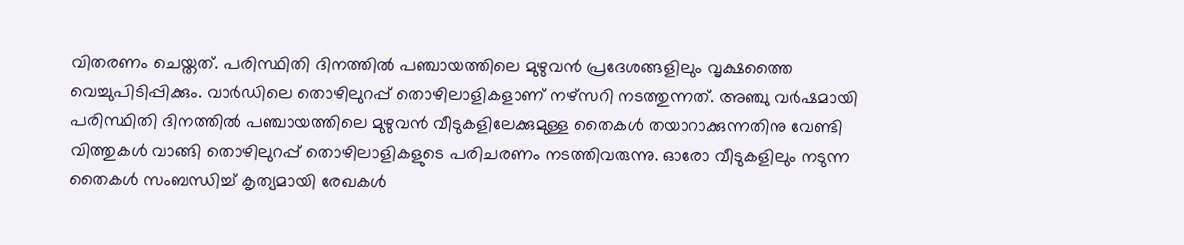വിതരണം ചെയ്തത്. പരിസ്ഥിതി ദിനത്തിൽ പഞ്ചായത്തിലെ മുഴുവൻ പ്രദേശങ്ങളിലും വൃക്ഷത്തൈ വെച്ചുപിടിപ്പിക്കും. വാർഡിലെ തൊഴിലുറപ്പ് തൊഴിലാളികളാണ് നഴ്സറി നടത്തുന്നത്. അഞ്ചു വർഷമായി പരിസ്ഥിതി ദിനത്തിൽ പഞ്ചായത്തിലെ മുഴുവൻ വീടുകളിലേക്കുമുള്ള തൈകൾ തയാറാക്കുന്നതിനു വേണ്ടി വിത്തുകൾ വാങ്ങി തൊഴിലുറപ്പ് തൊഴിലാളികളുടെ പരിചരണം നടത്തിവരുന്നു. ഓരോ വീടുകളിലും നടുന്ന തൈകൾ സംബന്ധിച്ച് കൃത്യമായി രേഖകൾ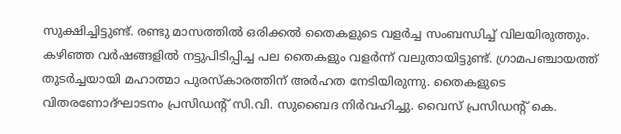സുക്ഷിച്ചിട്ടുണ്ട്. രണ്ടു മാസത്തിൽ ഒരിക്കൽ തൈകളുടെ വളർച്ച സംബന്ധിച്ച് വിലയിരുത്തും. കഴിഞ്ഞ വർഷങ്ങളിൽ നട്ടുപിടിപ്പിച്ച പല തൈകളും വളർന്ന് വലുതായിട്ടുണ്ട്. ഗ്രാമപഞ്ചായത്ത് തുടർച്ചയായി മഹാത്മാ പുരസ്കാരത്തിന് അർഹത നേടിയിരുന്നു. തൈകളുടെ വിതരണോദ്ഘാടനം പ്രസിഡന്‍റ് സി.വി. സുബൈദ നിർവഹിച്ചു. വൈസ് പ്രസിഡന്‍റ് കെ.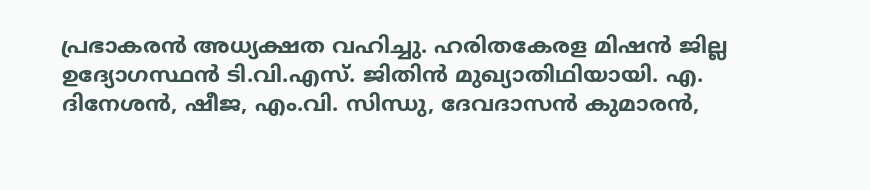പ്രഭാകരൻ അധ്യക്ഷത വഹിച്ചു. ഹരിതകേരള മിഷൻ ജില്ല ഉദ്യോഗസ്ഥൻ ടി.വി.എസ്. ജിതിൻ മുഖ്യാതിഥിയായി. എ. ദിനേശൻ, ഷീജ, എം.വി. സിന്ധു, ദേവദാസൻ കുമാരൻ,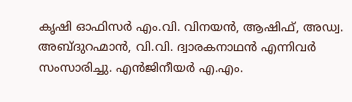കൃഷി ഓഫിസർ എം.വി. വിനയൻ, ആഷിഫ്, അഡ്വ. അബ്ദുറഹ്മാൻ, വി.വി. ദ്വാരകനാഥൻ എന്നിവർ സംസാരിച്ചു. എൻജിനീയർ എ.എം.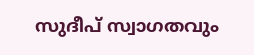സുദീപ് സ്വാഗതവും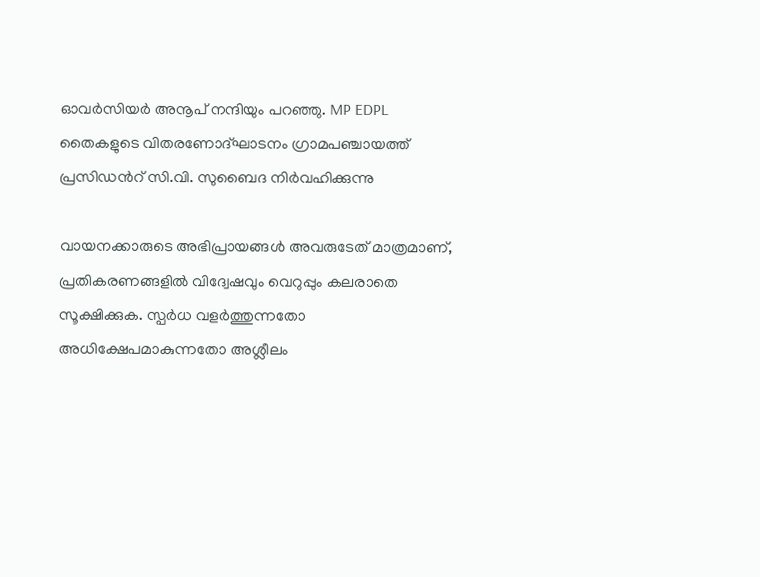ഓവർസിയർ അനൂപ് നന്ദിയും പറഞ്ഞു. MP EDPL തൈകളുടെ വിതരണോദ്ഘാടനം ഗ്രാമപഞ്ചായത്ത് പ്രസിഡന്‍റ് സി.വി. സുബൈദ നിർവഹിക്കുന്നു

വായനക്കാരുടെ അഭിപ്രായങ്ങള്‍ അവരുടേത് മാത്രമാണ്, പ്രതികരണങ്ങളിൽ വിദ്വേഷവും വെറുപ്പും കലരാതെ സൂക്ഷിക്കുക. സ്പർധ വളർത്തുന്നതോ അധിക്ഷേപമാകുന്നതോ അശ്ലീലം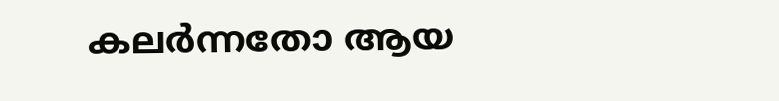കലർന്നതോ ആയ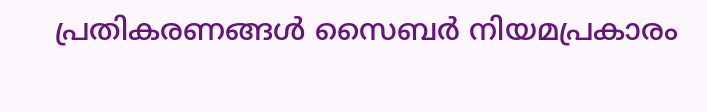പ്രതികരണങ്ങൾ സൈബർ നിയമപ്രകാരം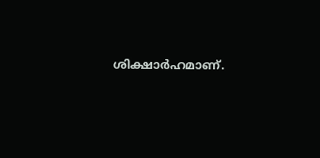ശിക്ഷാർഹമാണ്.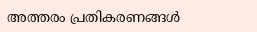അത്തരം പ്രതികരണങ്ങൾ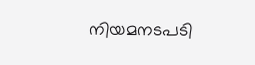നിയമനടപടി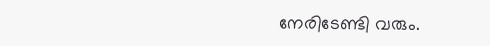നേരിടേണ്ടി വരും.